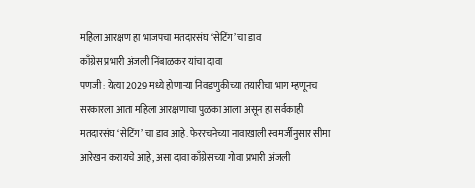महिला आरक्षण हा भाजपचा मतदारसंघ ‘सेटिंग’ चा डाव
काँग्रेस प्रभारी अंजली निंबाळकर यांचा दावा
पणजी : येत्या 2029 मध्ये होणाऱ्या निवडणुकीच्या तयारीचा भाग म्हणूनच सरकारला आता महिला आरक्षणाचा पुळका आला असून हा सर्वकाही मतदारसंघ ‘सेटिंग’ चा डाव आहे. फेररचनेच्या नावाखाली स्वमर्जीनुसार सीमा आरेखन करायचे आहे, असा दावा काँग्रेसच्या गोवा प्रभारी अंजली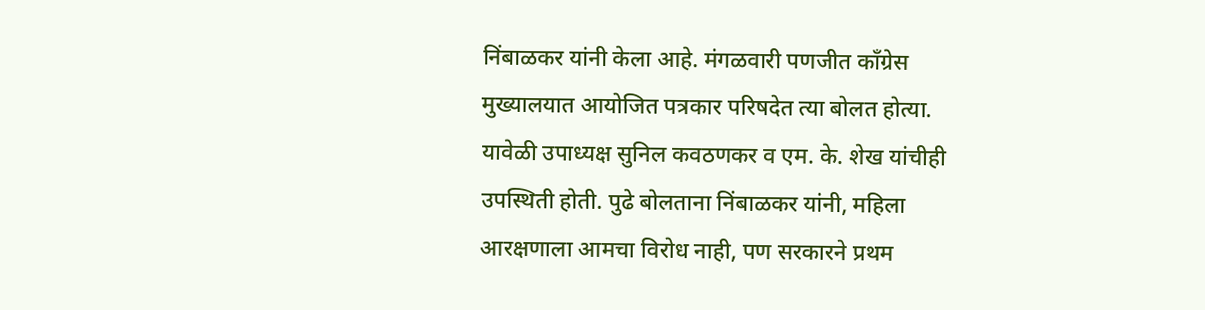निंबाळकर यांनी केला आहे. मंगळवारी पणजीत काँग्रेस मुख्यालयात आयोजित पत्रकार परिषदेत त्या बोलत होत्या. यावेळी उपाध्यक्ष सुनिल कवठणकर व एम. के. शेख यांचीही उपस्थिती होती. पुढे बोलताना निंबाळकर यांनी, महिला आरक्षणाला आमचा विरोध नाही, पण सरकारने प्रथम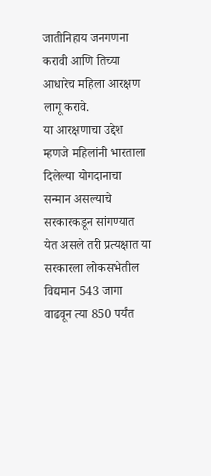जातीनिहाय जनगणना करावी आणि तिच्या आधारेच महिला आरक्षण लागू करावे.
या आरक्षणाचा उद्देश म्हणजे महिलांनी भारताला दिलेल्या योगदानाचा सन्मान असल्याचे सरकारकडून सांगण्यात येत असले तरी प्रत्यक्षात या सरकारला लोकसभेतील विद्यमान 543 जागा वाढवून त्या 850 पर्यंत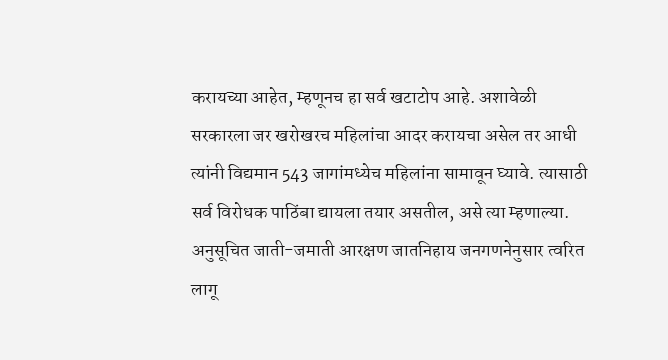करायच्या आहेत, म्हणूनच हा सर्व खटाटोप आहे. अशावेळी सरकारला जर खरोखरच महिलांचा आदर करायचा असेल तर आधी त्यांनी विद्यमान 543 जागांमध्येच महिलांना सामावून घ्यावे. त्यासाठी सर्व विरोधक पाठिंबा द्यायला तयार असतील, असे त्या म्हणाल्या. अनुसूचित जाती-जमाती आरक्षण जातनिहाय जनगणनेनुसार त्वरित लागू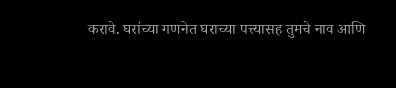करावे. घरांच्या गणनेत घराच्या पत्त्यासह तुमचे नाव आणि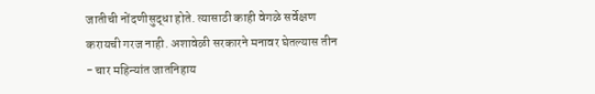जातीची नोंदणीसुद्धा होते. त्यासाठी काही वेगळे सर्वेक्षण करायची गरज नाही. अशावेळी सरकारने मनावर घेतल्यास तीन - चार महिन्यांत जातनिहाय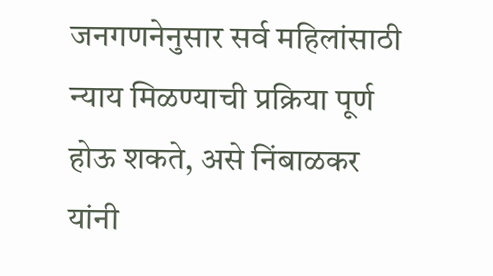जनगणनेनुसार सर्व महिलांसाठी न्याय मिळण्याची प्रक्रिया पूर्ण होऊ शकते, असे निंबाळकर यांनी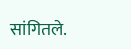सांगितले.